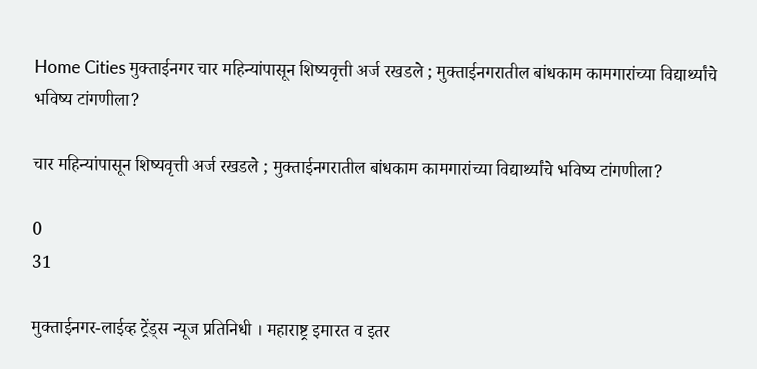Home Cities मुक्ताईनगर चार महिन्यांपासून शिष्यवृत्ती अर्ज रखडले ; मुक्ताईनगरातील बांधकाम कामगारांच्या विद्यार्थ्यांचे भविष्य टांगणीला?

चार महिन्यांपासून शिष्यवृत्ती अर्ज रखडले ; मुक्ताईनगरातील बांधकाम कामगारांच्या विद्यार्थ्यांचे भविष्य टांगणीला?

0
31

मुक्ताईनगर-लाईव्ह ट्रेंड्स न्यूज प्रतिनिधी । महाराष्ट्र इमारत व इतर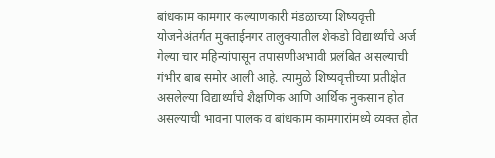बांधकाम कामगार कल्याणकारी मंडळाच्या शिष्यवृत्ती योजनेअंतर्गत मुक्ताईनगर तालुक्यातील शेकडो विद्यार्थ्यांचे अर्ज गेल्या चार महिन्यांपासून तपासणीअभावी प्रलंबित असल्याची गंभीर बाब समोर आली आहे. त्यामुळे शिष्यवृत्तीच्या प्रतीक्षेत असलेल्या विद्यार्थ्यांचे शैक्षणिक आणि आर्थिक नुकसान होत असल्याची भावना पालक व बांधकाम कामगारांमध्ये व्यक्त होत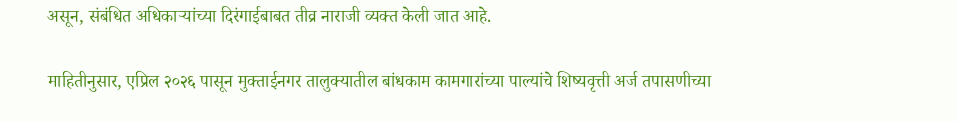असून, संबंधित अधिकाऱ्यांच्या दिरंगाईबाबत तीव्र नाराजी व्यक्त केली जात आहे.

माहितीनुसार, एप्रिल २०२६ पासून मुक्ताईनगर तालुक्यातील बांधकाम कामगारांच्या पाल्यांचे शिष्यवृत्ती अर्ज तपासणीच्या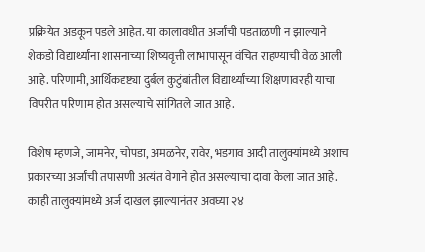प्रक्रियेत अडकून पडले आहेत. या कालावधीत अर्जांची पडताळणी न झाल्याने शेकडो विद्यार्थ्यांना शासनाच्या शिष्यवृत्ती लाभापासून वंचित राहण्याची वेळ आली आहे. परिणामी, आर्थिकदृष्ट्या दुर्बल कुटुंबांतील विद्यार्थ्यांच्या शिक्षणावरही याचा विपरीत परिणाम होत असल्याचे सांगितले जात आहे.

विशेष म्हणजे, जामनेर, चोपडा, अमळनेर, रावेर, भडगाव आदी तालुक्यांमध्ये अशाच प्रकारच्या अर्जांची तपासणी अत्यंत वेगाने होत असल्याचा दावा केला जात आहे. काही तालुक्यांमध्ये अर्ज दाखल झाल्यानंतर अवघ्या २४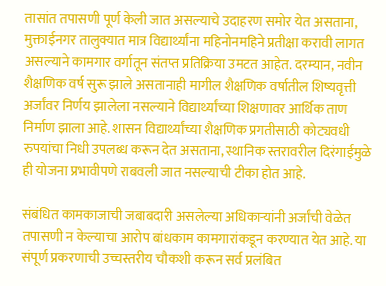तासांत तपासणी पूर्ण केली जात असल्याचे उदाहरण समोर येत असताना, मुक्ताईनगर तालुक्यात मात्र विद्यार्थ्यांना महिनोनमहिने प्रतीक्षा करावी लागत असल्याने कामगार वर्गातून संतप्त प्रतिक्रिया उमटत आहेत. दरम्यान, नवीन शैक्षणिक वर्ष सुरू झाले असतानाही मागील शैक्षणिक वर्षातील शिष्यवृत्ती अर्जांवर निर्णय झालेला नसल्याने विद्यार्थ्यांच्या शिक्षणावर आर्थिक ताण निर्माण झाला आहे. शासन विद्यार्थ्यांच्या शैक्षणिक प्रगतीसाठी कोट्यवधी रुपयांचा निधी उपलब्ध करून देत असताना, स्थानिक स्तरावरील दिरंगाईमुळे ही योजना प्रभावीपणे राबवली जात नसल्याची टीका होत आहे.

संबंधित कामकाजाची जबाबदारी असलेल्या अधिकाऱ्यांनी अर्जांची वेळेत तपासणी न केल्याचा आरोप बांधकाम कामगारांकडून करण्यात येत आहे. या संपूर्ण प्रकरणाची उच्चस्तरीय चौकशी करून सर्व प्रलंबित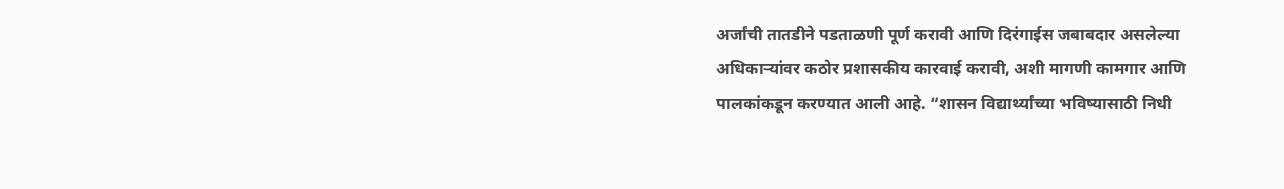अर्जांची तातडीने पडताळणी पूर्ण करावी आणि दिरंगाईस जबाबदार असलेल्या अधिकाऱ्यांवर कठोर प्रशासकीय कारवाई करावी, अशी मागणी कामगार आणि पालकांकडून करण्यात आली आहे. “शासन विद्यार्थ्यांच्या भविष्यासाठी निधी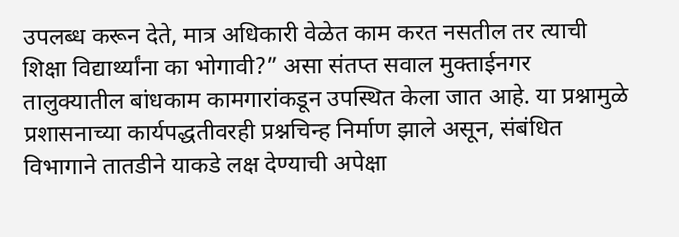उपलब्ध करून देते, मात्र अधिकारी वेळेत काम करत नसतील तर त्याची शिक्षा विद्यार्थ्यांना का भोगावी?” असा संतप्त सवाल मुक्ताईनगर तालुक्यातील बांधकाम कामगारांकडून उपस्थित केला जात आहे. या प्रश्नामुळे प्रशासनाच्या कार्यपद्धतीवरही प्रश्नचिन्ह निर्माण झाले असून, संबंधित विभागाने तातडीने याकडे लक्ष देण्याची अपेक्षा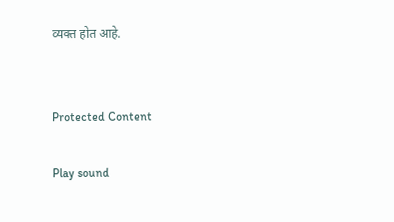व्यक्त होत आहे.


Protected Content

Play sound